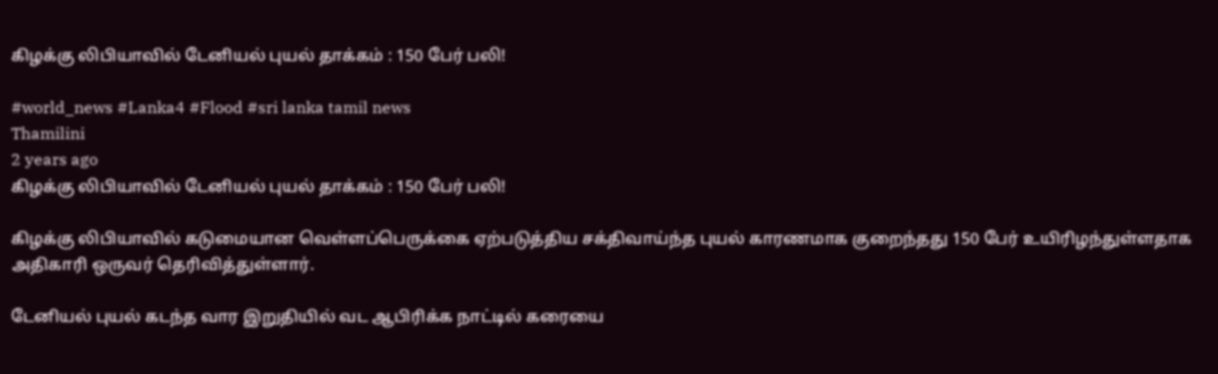கிழக்கு லிபியாவில் டேனியல் புயல் தாக்கம் : 150 பேர் பலி!

#world_news #Lanka4 #Flood #sri lanka tamil news
Thamilini
2 years ago
கிழக்கு லிபியாவில் டேனியல் புயல் தாக்கம் : 150 பேர் பலி!

கிழக்கு லிபியாவில் கடுமையான வெள்ளப்பெருக்கை ஏற்படுத்திய சக்திவாய்ந்த புயல் காரணமாக குறைந்தது 150 பேர் உயிரிழந்துள்ளதாக அதிகாரி ஒருவர் தெரிவித்துள்ளார்.

டேனியல் புயல் கடந்த வார இறுதியில் வட ஆபிரிக்க நாட்டில் கரையை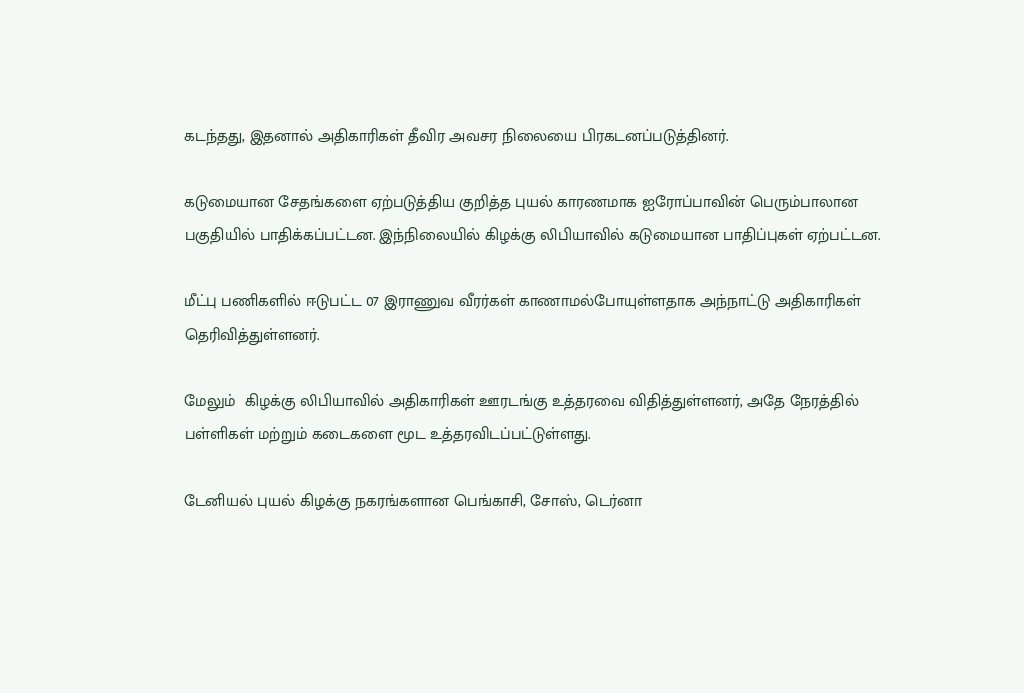கடந்தது, இதனால் அதிகாரிகள் தீவிர அவசர நிலையை பிரகடனப்படுத்தினர்.

கடுமையான சேதங்களை ஏற்படுத்திய குறித்த புயல் காரணமாக ஐரோப்பாவின் பெரும்பாலான பகுதியில் பாதிக்கப்பட்டன. இந்நிலையில் கிழக்கு லிபியாவில் கடுமையான பாதிப்புகள் ஏற்பட்டன.

மீட்பு பணிகளில் ஈடுபட்ட 07 இராணுவ வீரர்கள் காணாமல்போயுள்ளதாக அந்நாட்டு அதிகாரிகள் தெரிவித்துள்ளனர்.

மேலும்  கிழக்கு லிபியாவில் அதிகாரிகள் ஊரடங்கு உத்தரவை விதித்துள்ளனர், அதே நேரத்தில் பள்ளிகள் மற்றும் கடைகளை மூட உத்தரவிடப்பட்டுள்ளது.

டேனியல் புயல் கிழக்கு நகரங்களான பெங்காசி, சோஸ், டெர்னா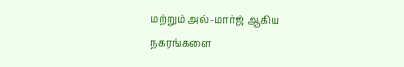மற்றும் அல்-மார்ஜ் ஆகிய நகரங்களை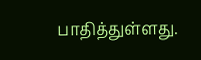பாதித்துள்ளது.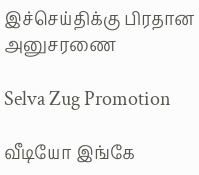இச்செய்திக்கு பிரதான அனுசரணை

Selva Zug Promotion

வீடியோ இங்கே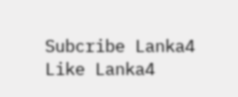Subcribe Lanka4
Like Lanka4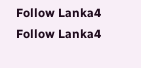Follow Lanka4
Follow Lanka4